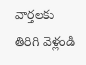వార్తలకు తిరిగి వెళ్లండి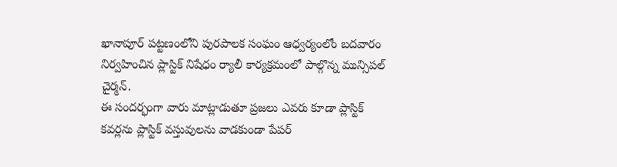ఖానాపూర్ పట్టణంలోని పురపాలక సంఘం ఆధ్వర్యంలోం బదవారం నిర్వహించిన ప్లాస్టిక్ నిషేధం ర్యాలీ కార్యక్రమంలో పాల్గొన్న మున్సిపల్ చైర్మన్.
ఈ సందర్భంగా వారు మాట్లాడుతూ ప్రజలు ఎవరు కూడా ప్లాస్టిక్ కవర్లను ప్లాస్టిక్ వస్తువులను వాడకుండా పేపర్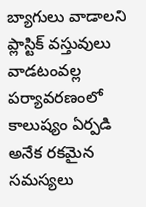బ్యాగులు వాడాలని ప్లాస్టిక్ వస్తువులు వాడటంవల్ల పర్యావరణంలో కాలుష్యం ఏర్పడి అనేక రకమైన సమస్యలు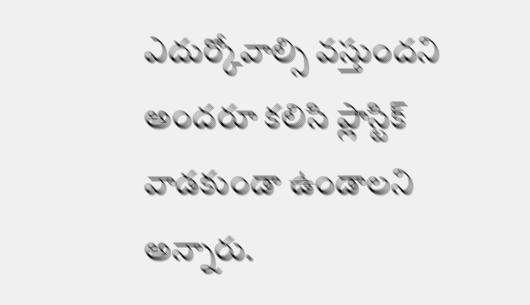ఎదుర్కోవాల్సి వస్తుందని అందరూ కలిసి ప్లాస్టిక్ వాడకుండా ఉండాలని అన్నారు.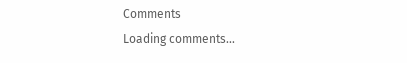Comments
Loading comments...